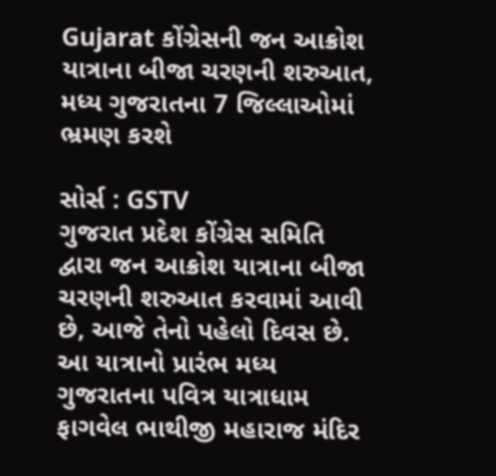Gujarat કોંગ્રેસની જન આક્રોશ યાત્રાના બીજા ચરણની શરુઆત, મધ્ય ગુજરાતના 7 જિલ્લાઓમાં ભ્રમણ કરશે

સોર્સ : GSTV
ગુજરાત પ્રદેશ કોંગ્રેસ સમિતિ દ્વારા જન આક્રોશ યાત્રાના બીજા ચરણની શરુઆત કરવામાં આવી છે, આજે તેનો પહેલો દિવસ છે. આ યાત્રાનો પ્રારંભ મધ્ય ગુજરાતના પવિત્ર યાત્રાધામ ફાગવેલ ભાથીજી મહારાજ મંદિર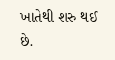ખાતેથી શરુ થઈ છે.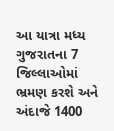આ યાત્રા મધ્ય ગુજરાતના 7 જિલ્લાઓમાં ભ્રમણ કરશે અને અંદાજે 1400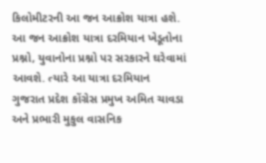કિલોમીટરની આ જન આક્રોશ યાત્રા હશે. આ જન આક્રોશ યાત્રા દરમિયાન ખેડૂતોના પ્રશ્નો, યુવાનોના પ્રશ્નો પર સરકારને ઘરેવામાં આવશે. ત્યારે આ યાત્રા દરમિયાન ગુજરાત પ્રદેશ કોંગ્રેસ પ્રમુખ અમિત ચાવડા અને પ્રભારી મુકુલ વાસનિક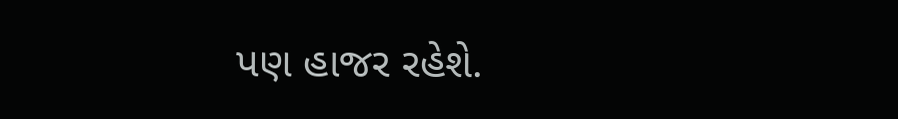પણ હાજર રહેશે.